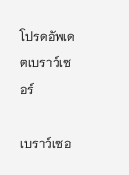โปรดอัพเดตเบราว์เซอร์

เบราว์เซอ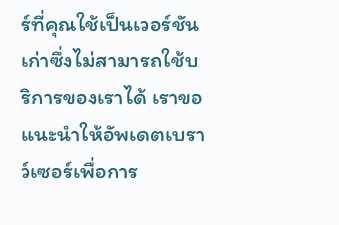ร์ที่คุณใช้เป็นเวอร์ชันเก่าซึ่งไม่สามารถใช้บริการของเราได้ เราขอแนะนำให้อัพเดตเบราว์เซอร์เพื่อการ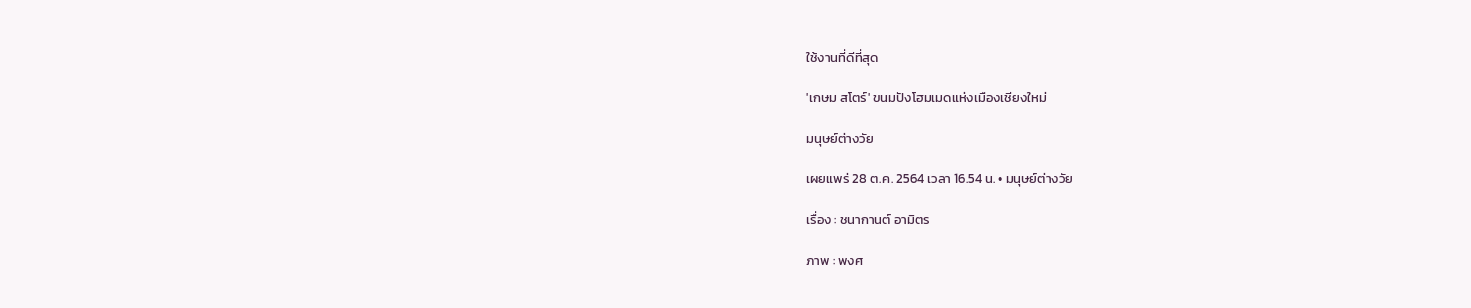ใช้งานที่ดีที่สุด

'เกษม สโตร์' ขนมปังโฮมเมดแห่งเมืองเชียงใหม่

มนุษย์ต่างวัย

เผยแพร่ 28 ต.ค. 2564 เวลา 16.54 น. • มนุษย์ต่างวัย

เรื่อง : ชนากานต์ อามิตร

ภาพ : พงศ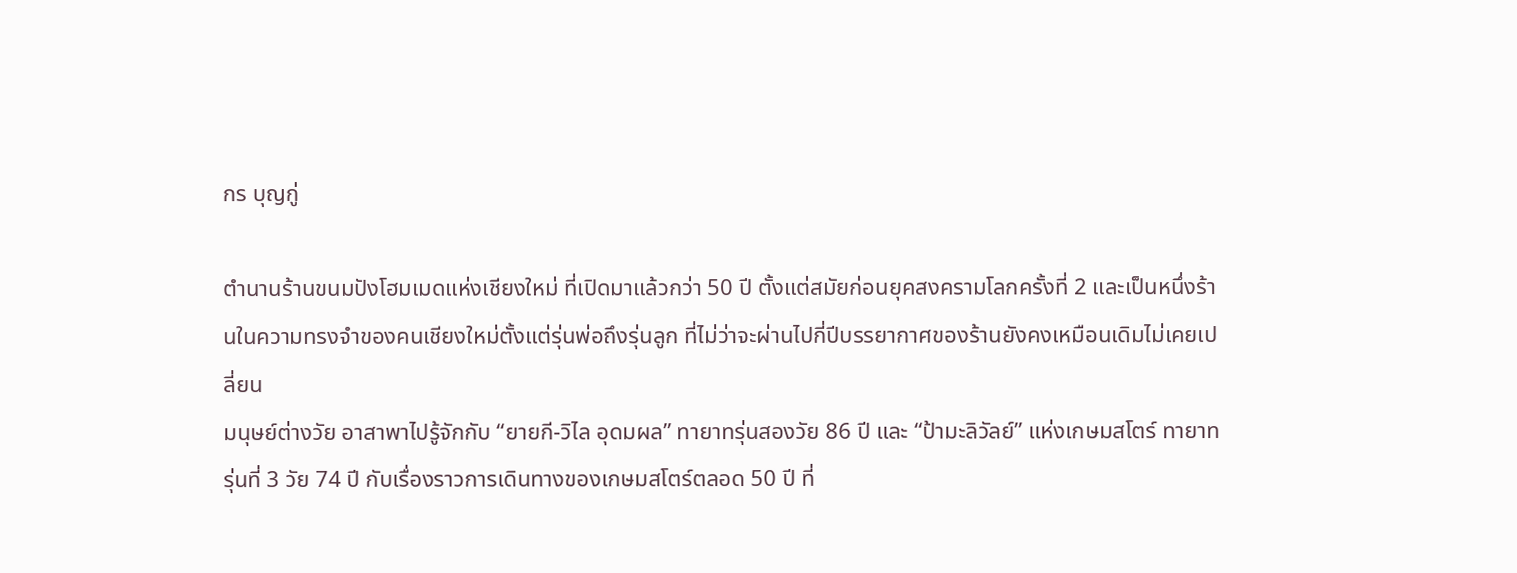กร บุญกู่

ตำนานร้านขนมปังโฮมเมดแห่งเชียงใหม่ ที่เปิดมาแล้วกว่า 50 ปี ตั้งแต่สมัยก่อนยุคสงครามโลกครั้งที่ 2 และเป็นหนึ่งร้านในความทรงจำของคนเชียงใหม่ตั้งแต่รุ่นพ่อถึงรุ่นลูก ที่ไม่ว่าจะผ่านไปกี่ปีบรรยากาศของร้านยังคงเหมือนเดิมไม่เคยเปลี่ยน
มนุษย์ต่างวัย อาสาพาไปรู้จักกับ “ยายกี-วิไล อุดมผล” ทายาทรุ่นสองวัย 86 ปี และ “ป้ามะลิวัลย์” แห่งเกษมสโตร์ ทายาทรุ่นที่ 3 วัย 74 ปี กับเรื่องราวการเดินทางของเกษมสโตร์ตลอด 50 ปี ที่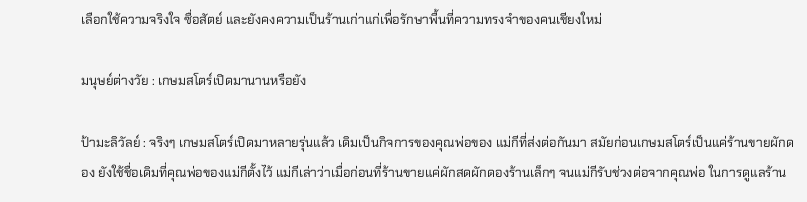เลือกใช้ความจริงใจ ซื่อสัตย์ และยังคงความเป็นร้านเก่าแก่เพื่อรักษาพื้นที่ความทรงจำของคนเชียงใหม่

มนุษย์ต่างวัย : เกษมสโตร์เปิดมานานหรือยัง

ป้ามะลิวัลย์ : จริงๆ เกษมสโตร์เปิดมาหลายรุ่นแล้ว เดิมเป็นกิจการของคุณพ่อของ แม่กีที่ส่งต่อกันมา สมัยก่อนเกษมสโตร์เป็นแค่ร้านขายผักดอง ยังใช้ชื่อเดิมที่คุณพ่อของแม่กีตั้งไว้ แม่กีเล่าว่าเมื่อก่อนที่ร้านขายแค่ผักสดผักดองร้านเล็กๆ จนแม่กีรับช่วงต่อจากคุณพ่อ ในการดูแลร้าน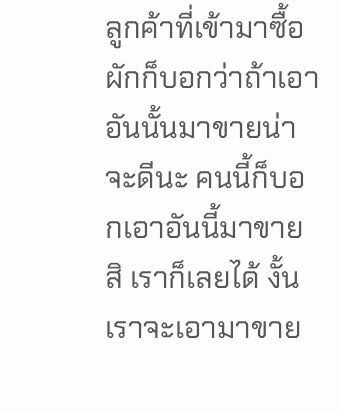ลูกค้าที่เข้ามาซื้อผักก็บอกว่าถ้าเอาอันนั้นมาขายน่าจะดีนะ คนนี้ก็บอกเอาอันนี้มาขายสิ เราก็เลยได้ งั้นเราจะเอามาขาย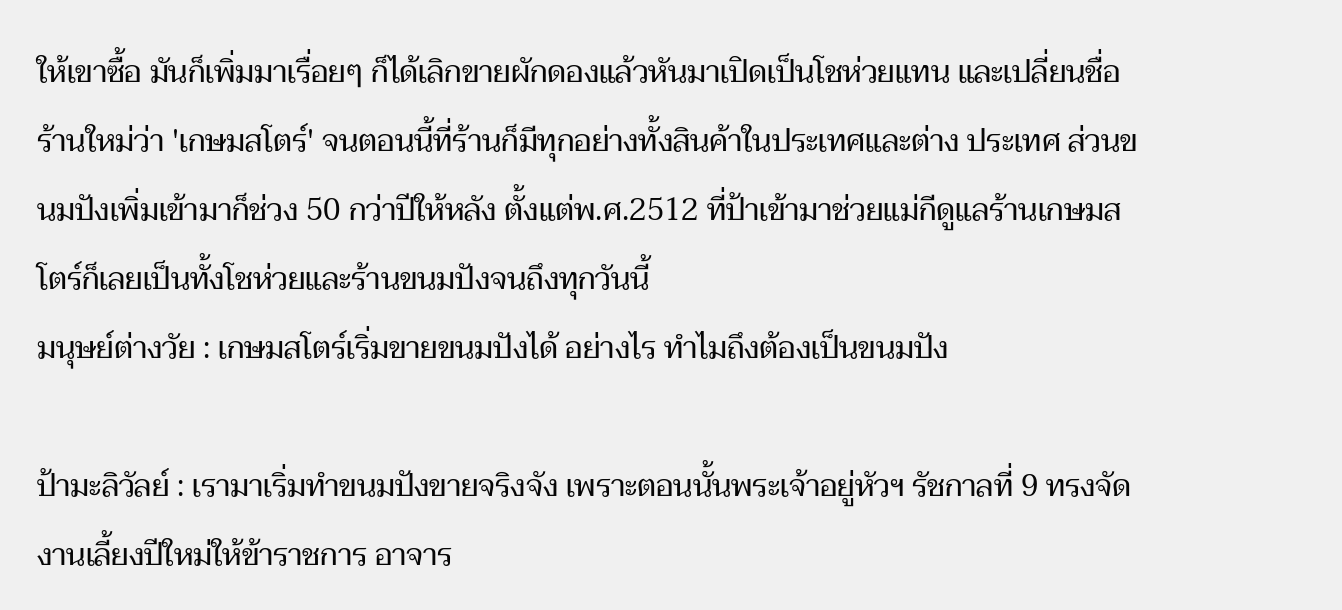ให้เขาซื้อ มันก็เพิ่มมาเรื่อยๆ ก็ได้เลิกขายผักดองแล้วหันมาเปิดเป็นโชห่วยแทน และเปลี่ยนชื่อร้านใหม่ว่า 'เกษมสโตร์' จนตอนนี้ที่ร้านก็มีทุกอย่างทั้งสินค้าในประเทศและต่าง ประเทศ ส่วนขนมปังเพิ่มเข้ามาก็ช่วง 50 กว่าปีให้หลัง ตั้งแต่พ.ศ.2512 ที่ป้าเข้ามาช่วยแม่กีดูแลร้านเกษมสโตร์ก็เลยเป็นทั้งโชห่วยและร้านขนมปังจนถึงทุกวันนี้
มนุษย์ต่างวัย : เกษมสโตร์เริ่มขายขนมปังได้ อย่างไร ทำไมถึงต้องเป็นขนมปัง

ป้ามะลิวัลย์ : เรามาเริ่มทำขนมปังขายจริงจัง เพราะตอนนั้นพระเจ้าอยู่หัวฯ รัชกาลที่ 9 ทรงจัดงานเลี้ยงปีใหม่ให้ข้าราชการ อาจาร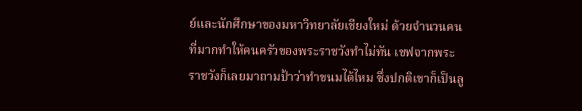ย์และนักศึกษาของมหาวิทยาลัยเชียงใหม่ ด้วยจำนวนคนที่มากทำให้คนครัวของพระราชวังทำไม่ทัน เชฟจากพระราชวังก็เลยมาถามป้าว่าทำขนมได้ไหม ซึ่งปกติเขาก็เป็นลู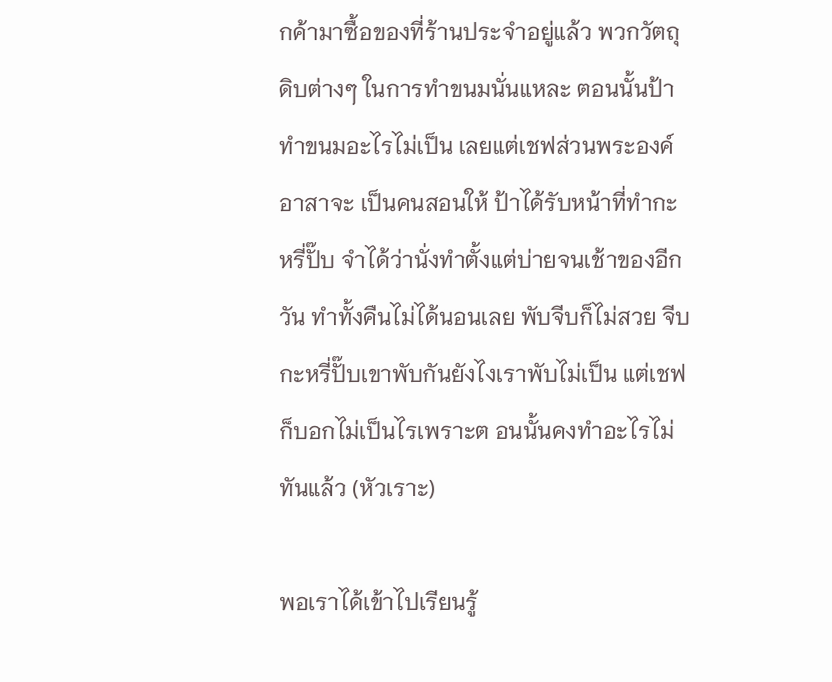กค้ามาซื้อของที่ร้านประจำอยู่แล้ว พวกวัตถุดิบต่างๆ ในการทำขนมนั่นแหละ ตอนนั้นป้าทำขนมอะไรไม่เป็น เลยแต่เชฟส่วนพระองค์อาสาจะ เป็นคนสอนให้ ป้าได้รับหน้าที่ทำกะหรี่ปั๊บ จำได้ว่านั่งทำตั้งแต่บ่ายจนเช้าของอีกวัน ทำทั้งคืนไม่ได้นอนเลย พับจีบก็ไม่สวย จีบกะหรี่ปั๊บเขาพับกันยังไงเราพับไม่เป็น แต่เชฟก็บอกไม่เป็นไรเพราะต อนนั้นคงทำอะไรไม่ทันแล้ว (หัวเราะ)

พอเราได้เข้าไปเรียนรู้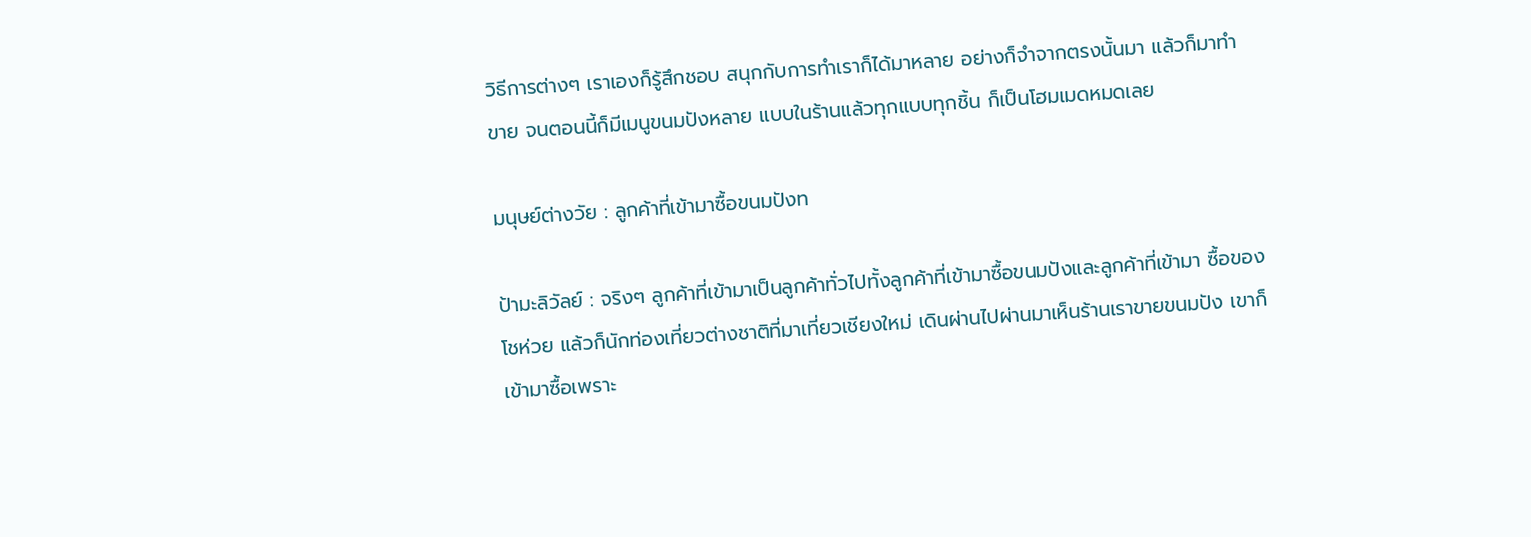วิธีการต่างๆ เราเองก็รู้สึกชอบ สนุกกับการทำเราก็ได้มาหลาย อย่างก็จำจากตรงนั้นมา แล้วก็มาทำขาย จนตอนนี้ก็มีเมนูขนมปังหลาย แบบในร้านแล้วทุกแบบทุกชิ้น ก็เป็นโฮมเมดหมดเลย

มนุษย์ต่างวัย : ลูกค้าที่เข้ามาซื้อขนมปังท

ป้ามะลิวัลย์ : จริงๆ ลูกค้าที่เข้ามาเป็นลูกค้าทั่วไปทั้งลูกค้าที่เข้ามาซื้อขนมปังและลูกค้าที่เข้ามา ซื้อของโชห่วย แล้วก็นักท่องเที่ยวต่างชาติที่มาเที่ยวเชียงใหม่ เดินผ่านไปผ่านมาเห็นร้านเราขายขนมปัง เขาก็เข้ามาซื้อเพราะ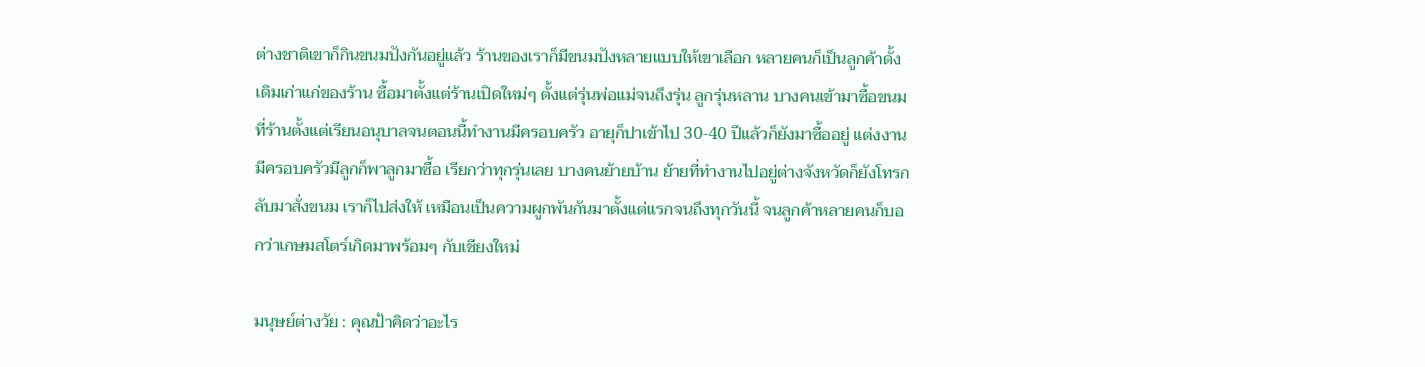ต่างชาติเขาก็กินขนมปังกันอยู่แล้ว ร้านของเราก็มีขนมปังหลายแบบให้เขาเลือก หลายคนก็เป็นลูกค้าดั้งเดิมเก่าแก่ของร้าน ซื้อมาตั้งแต่ร้านเปิดใหม่ๆ ตั้งแต่รุ่นพ่อแม่จนถึงรุ่น ลูกรุ่นหลาน บางคนเข้ามาซื้อขนมที่ร้านตั้งแต่เรียนอนุบาลจนตอนนี้ทำงานมีครอบครัว อายุก็ปาเข้าไป 30-40 ปีแล้วก็ยังมาซื้ออยู่ แต่งงานมีครอบครัวมีลูกก็พาลูกมาซื้อ เรียกว่าทุกรุ่นเลย บางคนย้ายบ้าน ย้ายที่ทำงานไปอยู่ต่างจังหวัดก็ยังโทรกลับมาสั่งขนม เราก็ไปส่งให้ เหมือนเป็นความผูกพันกันมาตั้งแต่แรกจนถึงทุกวันนี้ จนลูกค้าหลายคนก็บอกว่าเกษมสโตร์เกิดมาพร้อมๆ กับเชียงใหม่

มนุษย์ต่างวัย : คุณป้าคิดว่าอะไร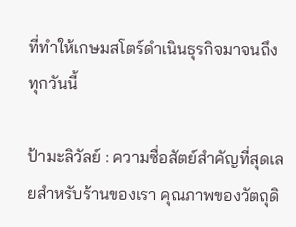ที่ทำให้เกษมสโตร์ดำเนินธุรกิจมาจนถึง ทุกวันนี้

ป้ามะลิวัลย์ : ความซื่อสัตย์สำคัญที่สุดเลยสำหรับร้านของเรา คุณภาพของวัตถุดิ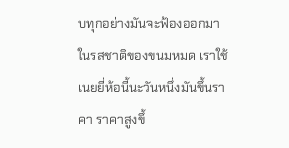บทุกอย่างมันจะฟ้องออกมาในรสชาติของขนมหมด เราใช้เนยยี่ห้อนี้นะวันหนึ่งมันขึ้นราคา ราคาสูงขึ้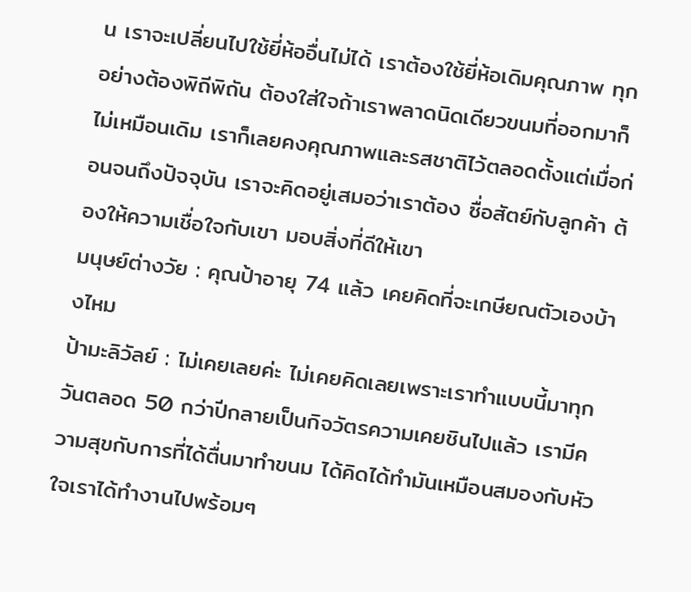น เราจะเปลี่ยนไปใช้ยี่ห้ออื่นไม่ได้ เราต้องใช้ยี่ห้อเดิมคุณภาพ ทุกอย่างต้องพิถีพิถัน ต้องใส่ใจถ้าเราพลาดนิดเดียวขนมที่ออกมาก็ไม่เหมือนเดิม เราก็เลยคงคุณภาพและรสชาติไว้ตลอดตั้งแต่เมื่อก่อนจนถึงปัจจุบัน เราจะคิดอยู่เสมอว่าเราต้อง ซื่อสัตย์กับลูกค้า ต้องให้ความเชื่อใจกับเขา มอบสิ่งที่ดีให้เขา
มนุษย์ต่างวัย : คุณป้าอายุ 74 แล้ว เคยคิดที่จะเกษียณตัวเองบ้างไหม
ป้ามะลิวัลย์ : ไม่เคยเลยค่ะ ไม่เคยคิดเลยเพราะเราทำแบบนี้มาทุกวันตลอด 50 กว่าปีกลายเป็นกิจวัตรความเคยชินไปแล้ว เรามีความสุขกับการที่ได้ตื่นมาทำขนม ได้คิดได้ทำมันเหมือนสมองกับหัวใจเราได้ทำงานไปพร้อมๆ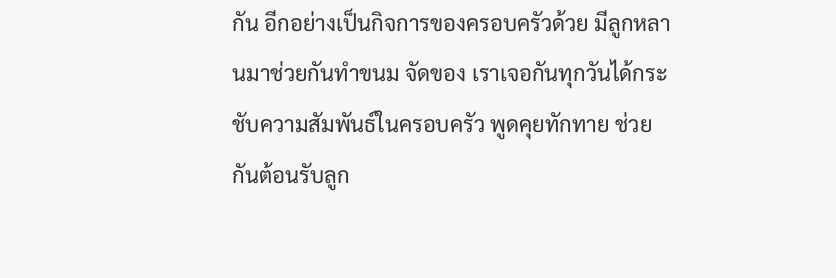กัน อีกอย่างเป็นกิจการของครอบครัวด้วย มีลูกหลานมาช่วยกันทำขนม จัดของ เราเจอกันทุกวันได้กระชับความสัมพันธ์ในครอบครัว พูดคุยทักทาย ช่วยกันต้อนรับลูก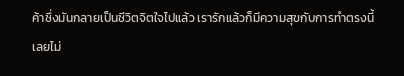ค้าซึ่งมันกลายเป็นชีวิตจิตใจไปแล้ว เรารักแล้วก็มีความสุขกับการทำตรงนี้เลยไม่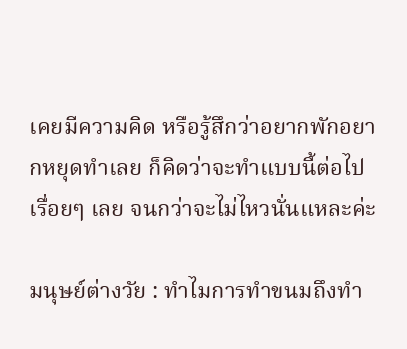เคยมีความคิด หรือรู้สึกว่าอยากพักอยากหยุดทำเลย ก็คิดว่าจะทำแบบนี้ต่อไปเรื่อยๆ เลย จนกว่าจะไม่ไหวนั่นแหละค่ะ

มนุษย์ต่างวัย : ทำไมการทำขนมถึงทำ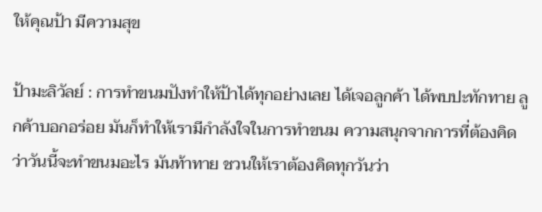ให้คุณป้า มีความสุข

ป้ามะลิวัลย์ : การทำขนมปังทำให้ป้าได้ทุกอย่างเลย ได้เจอลูกค้า ได้พบปะทักทาย ลูกค้าบอกอร่อย มันก็ทำให้เรามีกำลังใจในการทำขนม ความสนุกจากการที่ต้องคิดว่าวันนี้จะทำขนมอะไร มันท้าทาย ชวนให้เราต้องคิดทุกวันว่า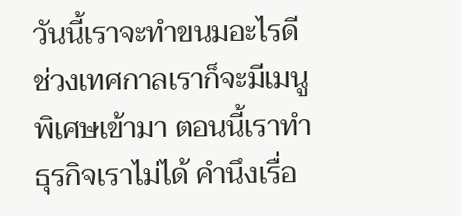วันนี้เราจะทำขนมอะไรดี ช่วงเทศกาลเราก็จะมีเมนูพิเศษเข้ามา ตอนนี้เราทำธุรกิจเราไม่ได้ คำนึงเรื่อ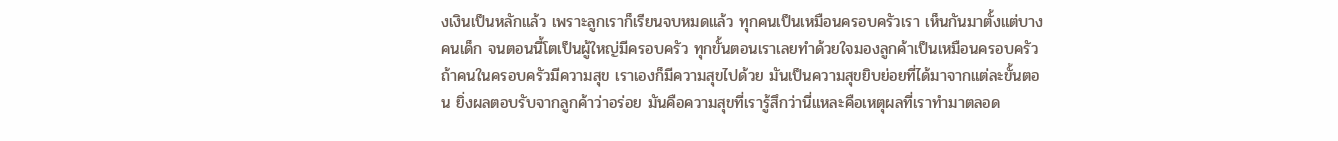งเงินเป็นหลักแล้ว เพราะลูกเราก็เรียนจบหมดแล้ว ทุกคนเป็นเหมือนครอบครัวเรา เห็นกันมาตั้งแต่บางคนเด็ก จนตอนนี้โตเป็นผู้ใหญ่มีครอบครัว ทุกขั้นตอนเราเลยทำด้วยใจมองลูกค้าเป็นเหมือนครอบครัว ถ้าคนในครอบครัวมีความสุข เราเองก็มีความสุขไปด้วย มันเป็นความสุขยิบย่อยที่ได้มาจากแต่ละขั้นตอน ยิ่งผลตอบรับจากลูกค้าว่าอร่อย มันคือความสุขที่เรารู้สึกว่านี่แหละคือเหตุผลที่เราทำมาตลอด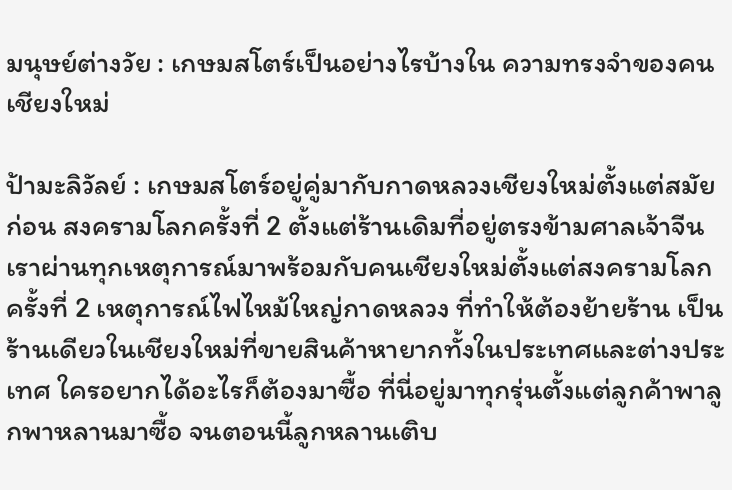มนุษย์ต่างวัย : เกษมสโตร์เป็นอย่างไรบ้างใน ความทรงจำของคนเชียงใหม่

ป้ามะลิวัลย์ : เกษมสโตร์อยู่คู่มากับกาดหลวงเชียงใหม่ตั้งแต่สมัยก่อน สงครามโลกครั้งที่ 2 ตั้งแต่ร้านเดิมที่อยู่ตรงข้ามศาลเจ้าจีน เราผ่านทุกเหตุการณ์มาพร้อมกับคนเชียงใหม่ตั้งแต่สงครามโลกครั้งที่ 2 เหตุการณ์ไฟไหม้ใหญ่กาดหลวง ที่ทำให้ต้องย้ายร้าน เป็นร้านเดียวในเชียงใหม่ที่ขายสินค้าหายากทั้งในประเทศและต่างประเทศ ใครอยากได้อะไรก็ต้องมาซื้อ ที่นี่อยู่มาทุกรุ่นตั้งแต่ลูกค้าพาลูกพาหลานมาซื้อ จนตอนนี้ลูกหลานเติบ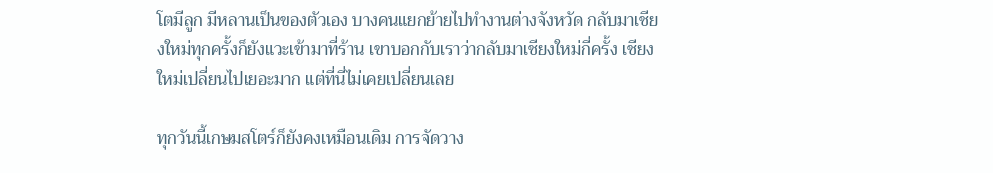โตมีลูก มีหลานเป็นของตัวเอง บางคนแยกย้ายไปทำงานต่างจังหวัด กลับมาเชียงใหม่ทุกครั้งก็ยังแวะเข้ามาที่ร้าน เขาบอกกับเราว่ากลับมาเชียงใหม่กี่ครั้ง เชียงใหม่เปลี่ยนไปเยอะมาก แต่ที่นี่ไม่เคยเปลี่ยนเลย

ทุกวันนี้เกษมสโตร์ก็ยังคงเหมือนเดิม การจัดวาง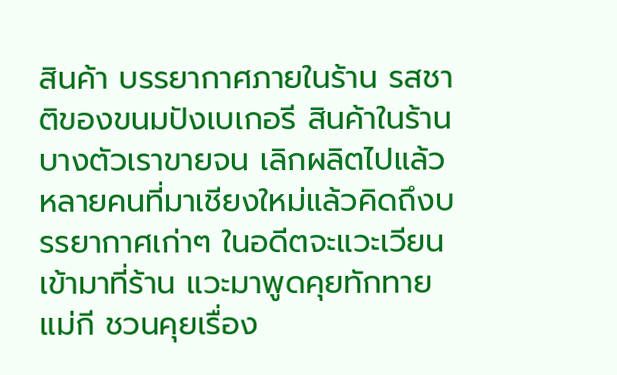สินค้า บรรยากาศภายในร้าน รสชาติของขนมปังเบเกอรี สินค้าในร้านบางตัวเราขายจน เลิกผลิตไปแล้ว หลายคนที่มาเชียงใหม่แล้วคิดถึงบรรยากาศเก่าๆ ในอดีตจะแวะเวียนเข้ามาที่ร้าน แวะมาพูดคุยทักทายแม่กี ชวนคุยเรื่อง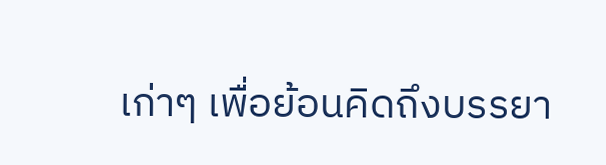เก่าๆ เพื่อย้อนคิดถึงบรรยา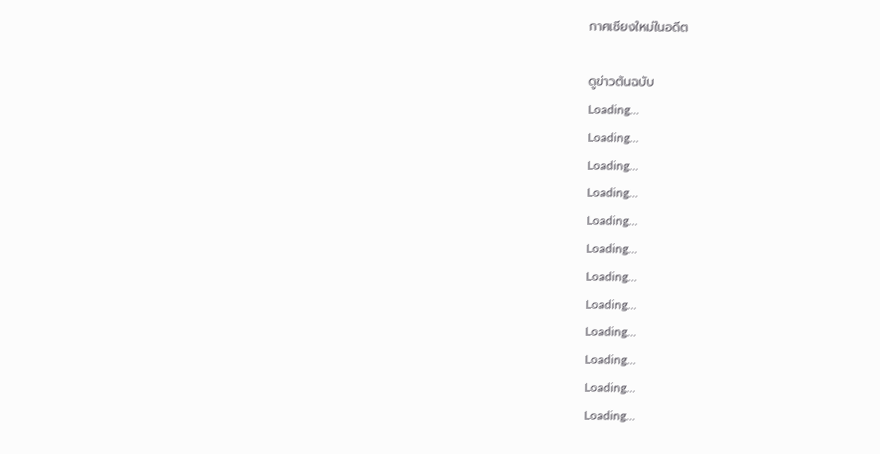กาศเชียงใหม่ในอดีต

ดูข่าวต้นฉบับ
Loading...
Loading...
Loading...
Loading...
Loading...
Loading...
Loading...
Loading...
Loading...
Loading...
Loading...
Loading...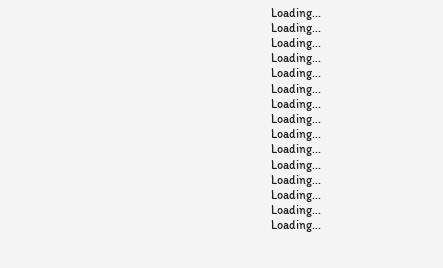Loading...
Loading...
Loading...
Loading...
Loading...
Loading...
Loading...
Loading...
Loading...
Loading...
Loading...
Loading...
Loading...
Loading...
Loading...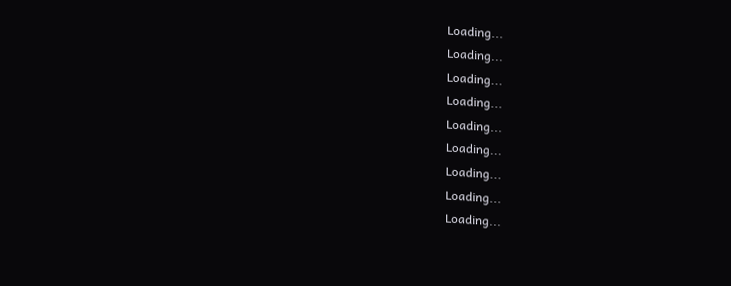Loading...
Loading...
Loading...
Loading...
Loading...
Loading...
Loading...
Loading...
Loading...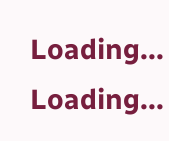Loading...
Loading...